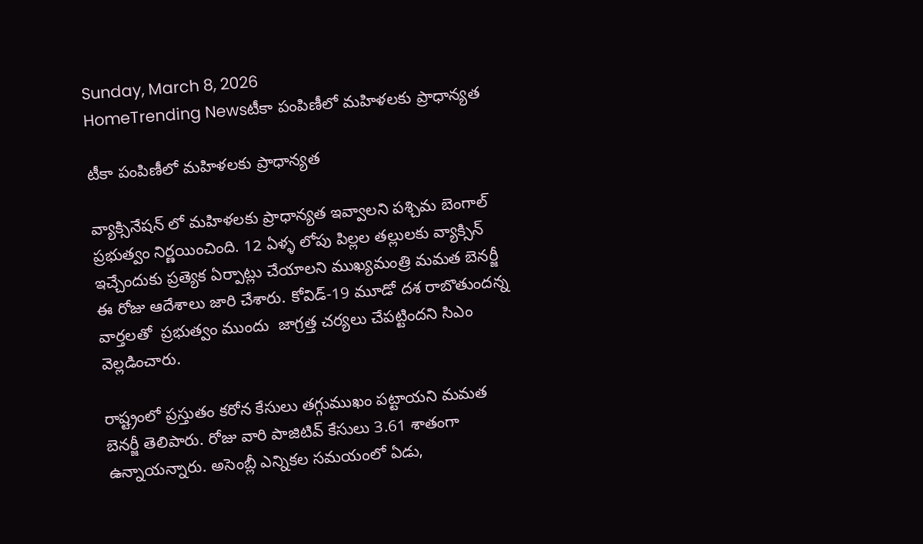Sunday, March 8, 2026
HomeTrending Newsటీకా పంపిణీలో మహిళలకు ప్రాధాన్యత

టీకా పంపిణీలో మహిళలకు ప్రాధాన్యత

వ్యాక్సినేషన్ లో మహిళలకు ప్రాధాన్యత ఇవ్వాలని పశ్చిమ బెంగాల్ ప్రభుత్వం నిర్ణయించింది. 12 ఏళ్ళ లోపు పిల్లల తల్లులకు వ్యాక్సిన్ ఇచ్చేందుకు ప్రత్యెక ఏర్పాట్లు చేయాలని ముఖ్యమంత్రి మమత బెనర్జీ ఈ రోజు ఆదేశాలు జారి చేశారు. కోవిడ్-19 మూడో దశ రాబొతుందన్న వార్తలతో  ప్రభుత్వం ముందు  జాగ్రత్త చర్యలు చేపట్టిందని సిఎం వెల్లడించారు.

రాష్ట్రంలో ప్రస్తుతం కరోన కేసులు తగ్గుముఖం పట్టాయని మమత బెనర్జీ తెలిపారు. రోజు వారి పాజిటివ్ కేసులు 3.61 శాతంగా ఉన్నాయన్నారు. అసెంబ్లీ ఎన్నికల సమయంలో ఏడు,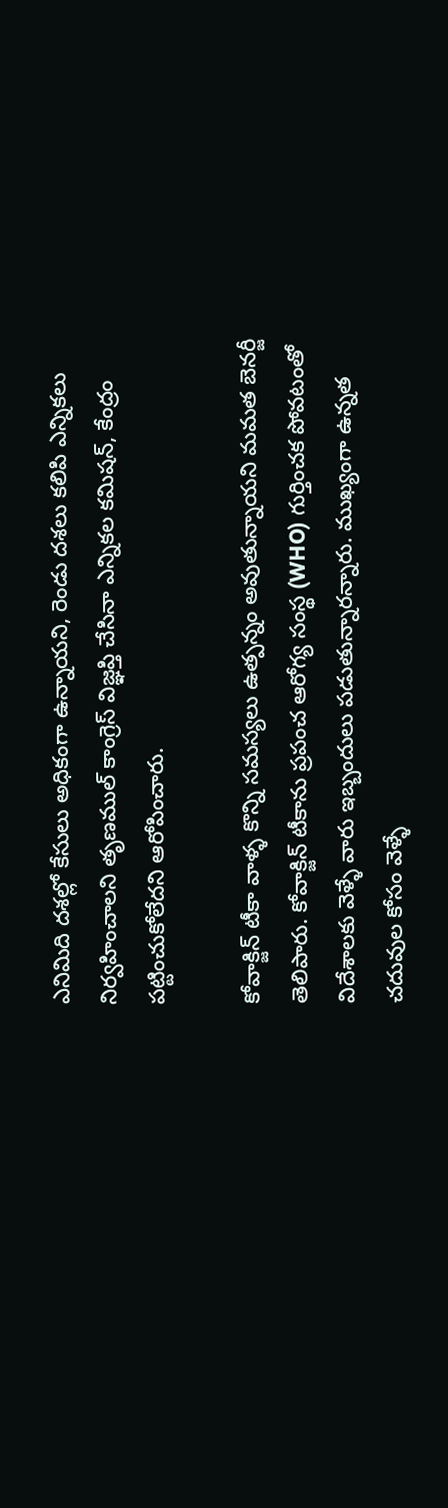ఎనిమిది దశల్లో కేసులు అధికంగా ఉన్నాయని, రెండు దశలు కలిపి ఎన్నికలు నిర్వహించాలని తృణముల్ కాంగ్రెస్ విజ్ఞప్తి చేసినా ఎన్నికల కమిషన్, కేంద్రం పట్టించుకోలేదని ఆరోపించారు.

కోవాక్జిన్ టీకా వాళ్ళ కొన్ని సమస్యలు ఉత్పన్నం అవుతున్నాయని మమత బెనర్జీ తెలిపారు. కోవాక్జిన్ టీకాను ప్రపంచ ఆరోగ్య సంస్థ (WHO) గుర్తించక పోవటంతో విదేశాలకు వెళ్ళే వారు ఇబ్బందులు పడుతున్నారన్నారు. ముఖ్యంగా ఉన్నత చదువుల కోసం వెళ్ళే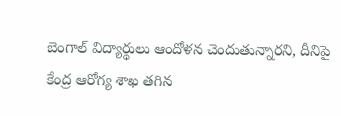బెంగాల్ విద్యార్థులు ఆందోళన చెందుతున్నారని, దీనిపై కేంద్ర ఆరోగ్య శాఖ తగిన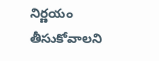నిర్ణయం తీసుకోవాలని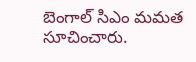బెంగాల్ సిఎం మమత సూచించారు.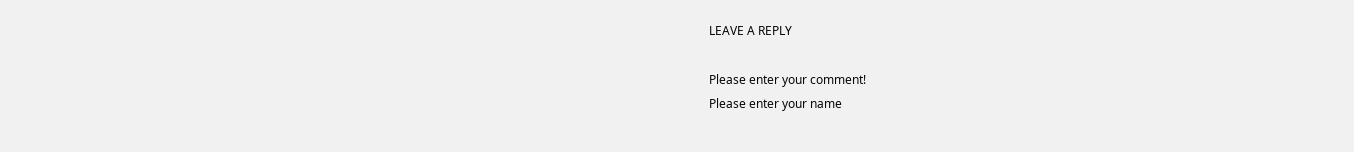LEAVE A REPLY

Please enter your comment!
Please enter your name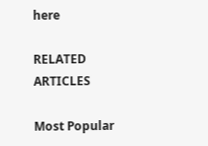here

RELATED ARTICLES

Most Popular